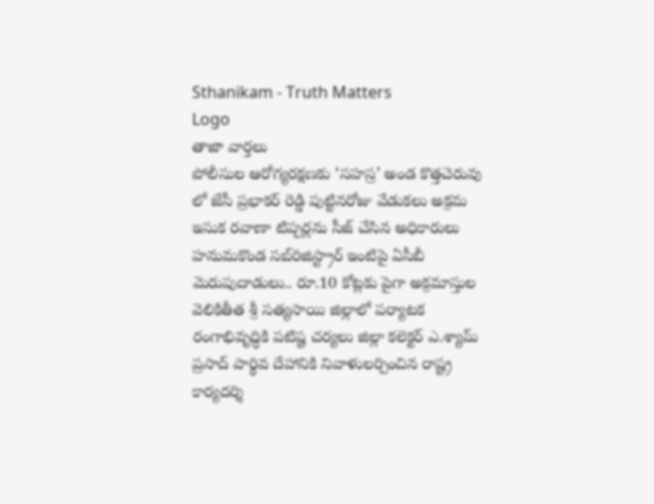Sthanikam - Truth Matters
Logo
తాజా వార్తలు
పోలీసుల ఆరోగ్యరక్షణకు ‘సహస్ర’ అండ కొత్తచెరువు లో జేసీ ప్రభాకర్ రెడ్డి పుట్టినరోజు వేడుకలు అక్రమ ఇసుక రవాణా టిప్పర్లను సీజ్ చేసిన అధికారులు హనుమకొండ సబ్‌రిజిస్ట్రార్ ఇంటిపై ఏసీబీ మెరుపుదాడులు.. రూ.10 కోట్లకు పైగా అక్రమాస్తుల వెలికితీత శ్రీ సత్యసాయి జిల్లాలో పర్యాటక రంగాభివృద్ధికి పటిష్ట చర్యలు జిల్లా కలెక్టర్ ఎ.శ్యామ్ ప్రసాద్ పార్థివ దేహానికి నివాళులర్పించిన రాష్ట్ర కార్యదర్శి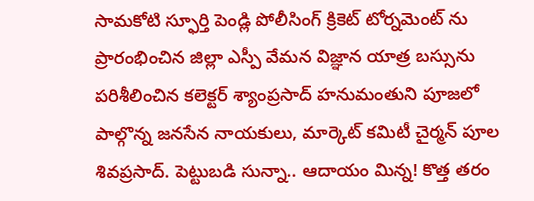సామకోటి స్ఫూర్తి పెండ్లి పోలీసింగ్ క్రికెట్ టోర్నమెంట్ ను ప్రారంభించిన జిల్లా ఎస్పీ వేమన విజ్ఞాన యాత్ర బస్సును పరిశీలించిన కలెక్టర్ శ్యాంప్రసాద్ హనుమంతుని పూజలో పాల్గొన్న జనసేన నాయకులు, మార్కెట్ కమిటీ చైర్మన్ పూల శివప్రసాద్. పెట్టుబడి సున్నా.. ఆదాయం మిన్న! కొత్త తరం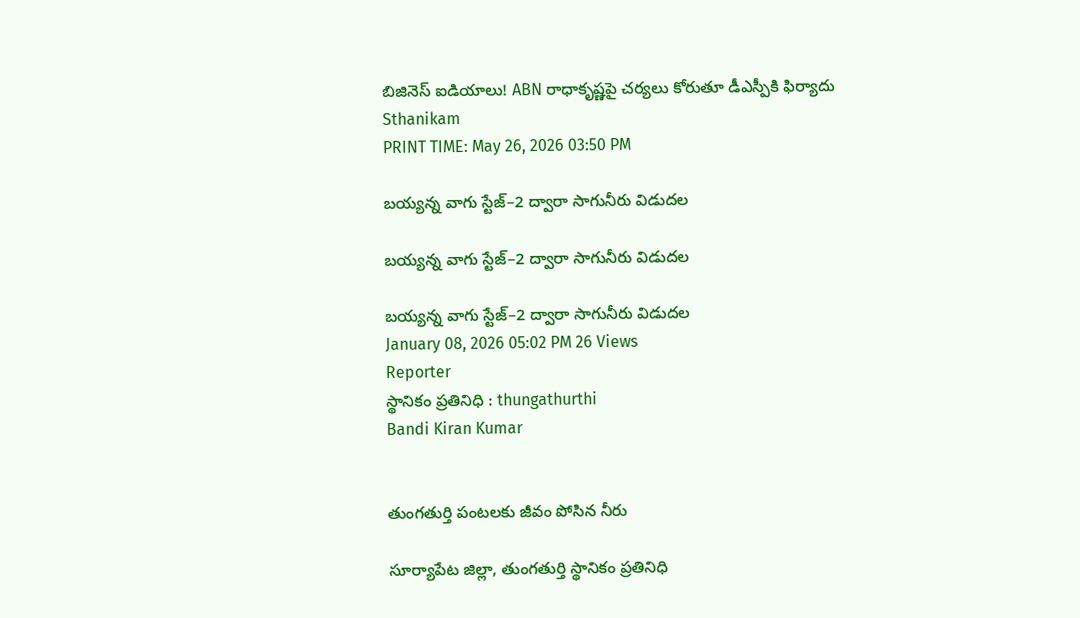బిజినెస్ ఐడియాలు! ABN రాధాకృష్ణపై చర్యలు కోరుతూ డీఎస్పీకి ఫిర్యాదు
Sthanikam
PRINT TIME: May 26, 2026 03:50 PM

బయ్యన్న వాగు స్టేజ్–2 ద్వారా సాగునీరు విడుదల

బయ్యన్న వాగు స్టేజ్–2 ద్వారా సాగునీరు విడుదల

బయ్యన్న వాగు స్టేజ్–2 ద్వారా సాగునీరు విడుదల
January 08, 2026 05:02 PM 26 Views
Reporter
స్థానికం ప్రతినిధి : thungathurthi
Bandi Kiran Kumar


తుంగతుర్తి పంటలకు జీవం పోసిన నీరు

సూర్యాపేట జిల్లా, తుంగతుర్తి స్థానికం ప్రతినిధి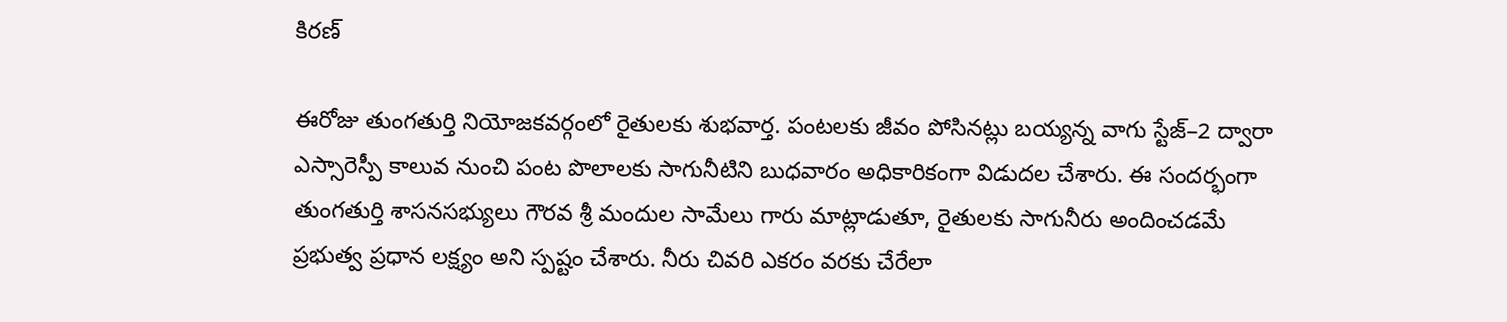కిరణ్

ఈరోజు తుంగతుర్తి నియోజకవర్గంలో రైతులకు శుభవార్త. పంటలకు జీవం పోసినట్లు బయ్యన్న వాగు స్టేజ్–2 ద్వారా ఎస్సారెస్పీ కాలువ నుంచి పంట పొలాలకు సాగునీటిని బుధవారం అధికారికంగా విడుదల చేశారు. ఈ సందర్భంగా తుంగతుర్తి శాసనసభ్యులు గౌరవ శ్రీ మందుల సామేలు గారు మాట్లాడుతూ, రైతులకు సాగునీరు అందించడమే ప్రభుత్వ ప్రధాన లక్ష్యం అని స్పష్టం చేశారు. నీరు చివరి ఎకరం వరకు చేరేలా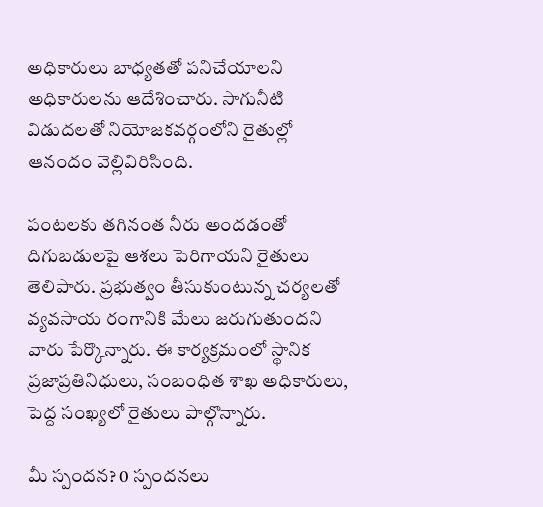అధికారులు బాధ్యతతో పనిచేయాలని అధికారులను ఆదేశించారు. సాగునీటి విడుదలతో నియోజకవర్గంలోని రైతుల్లో ఆనందం వెల్లివిరిసింది.

పంటలకు తగినంత నీరు అందడంతో దిగుబడులపై ఆశలు పెరిగాయని రైతులు తెలిపారు. ప్రభుత్వం తీసుకుంటున్న చర్యలతో వ్యవసాయ రంగానికి మేలు జరుగుతుందని వారు పేర్కొన్నారు. ఈ కార్యక్రమంలో స్థానిక ప్రజాప్రతినిధులు, సంబంధిత శాఖ అధికారులు, పెద్ద సంఖ్యలో రైతులు పాల్గొన్నారు.

మీ స్పందన? 0 స్పందనలు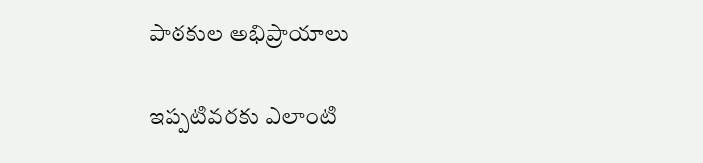పాఠకుల అభిప్రాయాలు

ఇప్పటివరకు ఎలాంటి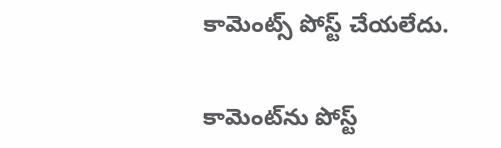కామెంట్స్ పోస్ట్ చేయలేదు.


కామెంట్‌ను పోస్ట్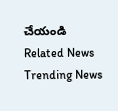చేయండి
Related News
Trending News